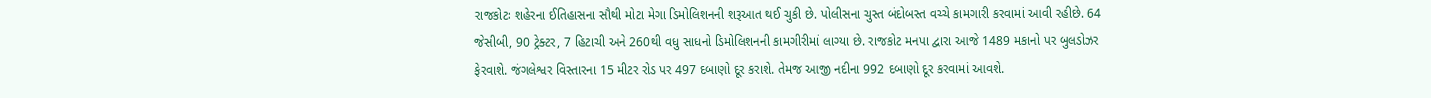રાજકોટઃ શહેરના ઈતિહાસના સૌથી મોટા મેગા ડિમોલિશનની શરૂઆત થઈ ચુકી છે. પોલીસના ચુસ્ત બંદોબસ્ત વચ્ચે કામગારી કરવામાં આવી રહીછે. 64 જેસીબી, 90 ટ્રેક્ટર, 7 હિટાચી અને 260થી વધુ સાધનો ડિમોલિશનની કામગીરીમાં લાગ્યા છે. રાજકોટ મનપા દ્વારા આજે 1489 મકાનો પર બુલડોઝર ફેરવાશે. જંગલેશ્વર વિસ્તારના 15 મીટર રોડ પર 497 દબાણો દૂર કરાશે. તેમજ આજી નદીના 992 દબાણો દૂર કરવામાં આવશે.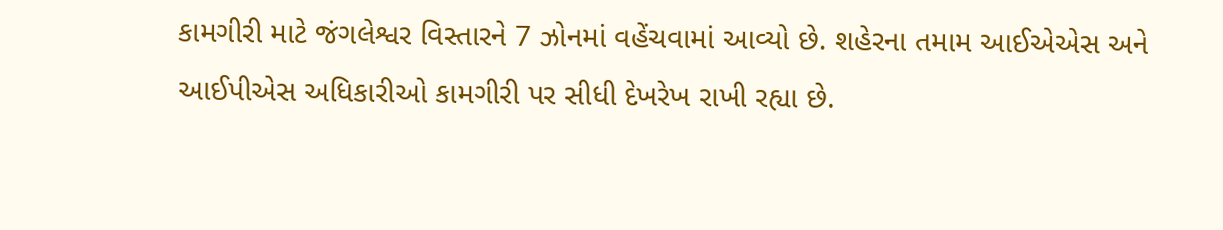કામગીરી માટે જંગલેશ્વર વિસ્તારને 7 ઝોનમાં વહેંચવામાં આવ્યો છે. શહેરના તમામ આઈએએસ અને આઈપીએસ અધિકારીઓ કામગીરી પર સીધી દેખરેખ રાખી રહ્યા છે.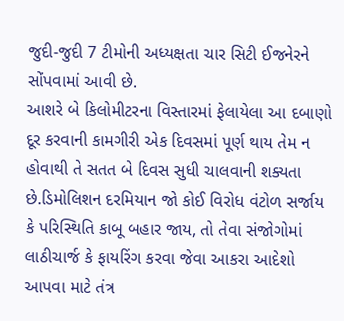જુદી-જુદી 7 ટીમોની અધ્યક્ષતા ચાર સિટી ઈજનેરને સોંપવામાં આવી છે.
આશરે બે કિલોમીટરના વિસ્તારમાં ફેલાયેલા આ દબાણો દૂર કરવાની કામગીરી એક દિવસમાં પૂર્ણ થાય તેમ ન હોવાથી તે સતત બે દિવસ સુધી ચાલવાની શક્યતા છે.ડિમોલિશન દરમિયાન જો કોઈ વિરોધ વંટોળ સર્જાય કે પરિસ્થિતિ કાબૂ બહાર જાય, તો તેવા સંજોગોમાં લાઠીચાર્જ કે ફાયરિંગ કરવા જેવા આકરા આદેશો આપવા માટે તંત્ર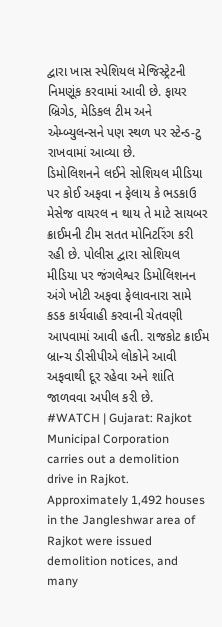દ્વારા ખાસ સ્પેશિયલ મેજિસ્ટ્રેટની નિમણૂંક કરવામાં આવી છે. ફાયર બ્રિગેડ, મેડિકલ ટીમ અને એમ્બ્યુલન્સને પણ સ્થળ પર સ્ટેન્ડ-ટુ રાખવામાં આવ્યા છે.
ડિમોલિશનને લઈને સોશિયલ મીડિયા પર કોઈ અફવા ન ફેલાય કે ભડકાઉ મેસેજ વાયરલ ન થાય તે માટે સાયબર ક્રાઈમની ટીમ સતત મોનિટરિંગ કરી રહી છે. પોલીસ દ્વારા સોશિયલ મીડિયા પર જંગલેશ્વર ડિમોલિશનન અંગે ખોટી અફવા ફેલાવનારા સામે કડક કાર્યવાહી કરવાની ચેતવણી આપવામાં આવી હતી. રાજકોટ ક્રાઈમ બ્રાન્ચ ડીસીપીએ લોકોને આવી અફવાથી દૂર રહેવા અને શાંતિ જાળવવા અપીલ કરી છે.
#WATCH | Gujarat: Rajkot Municipal Corporation carries out a demolition drive in Rajkot. Approximately 1,492 houses in the Jangleshwar area of Rajkot were issued demolition notices, and many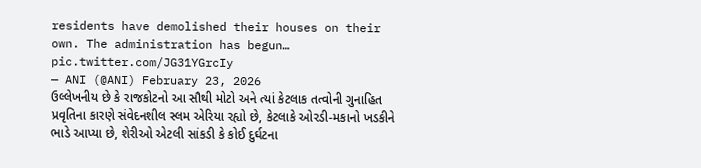residents have demolished their houses on their own. The administration has begun… pic.twitter.com/JG31YGrcIy
— ANI (@ANI) February 23, 2026
ઉલ્લેખનીય છે કે રાજકોટનો આ સૌથી મોટો અને ત્યાં કેટલાક તત્વોની ગુનાહિત પ્રવૃતિના કારણે સંવેદનશીલ સ્લમ એરિયા રહ્યો છે, કેટલાકે ઓરડી-મકાનો ખડકીને ભાડે આપ્યા છે, શેરીઓ એટલી સાંકડી કે કોઈ દુર્ઘટના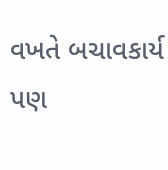વખતે બચાવકાર્ય પણ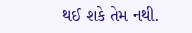થઈ શકે તેમ નથી.